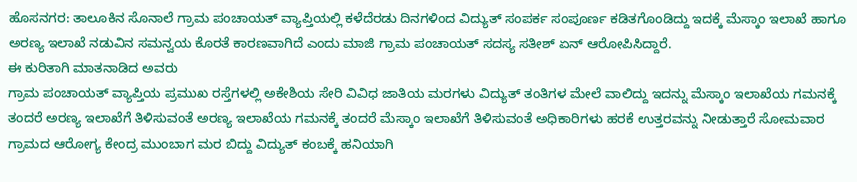ಹೊಸನಗರ: ತಾಲೂಕಿನ ಸೊನಾಲೆ ಗ್ರಾಮ ಪಂಚಾಯತ್ ವ್ಯಾಪ್ತಿಯಲ್ಲಿ ಕಳೆದೆರಡು ದಿನಗಳಿಂದ ವಿದ್ಯುತ್ ಸಂಪರ್ಕ ಸಂಪೂರ್ಣ ಕಡಿತಗೊಂಡಿದ್ದು ಇದಕ್ಕೆ ಮೆಸ್ಕಾಂ ಇಲಾಖೆ ಹಾಗೂ ಅರಣ್ಯ ಇಲಾಖೆ ನಡುವಿನ ಸಮನ್ವಯ ಕೊರತೆ ಕಾರಣವಾಗಿದೆ ಎಂದು ಮಾಜಿ ಗ್ರಾಮ ಪಂಚಾಯತ್ ಸದಸ್ಯ ಸತೀಶ್ ಏನ್ ಆರೋಪಿಸಿದ್ದಾರೆ.
ಈ ಕುರಿತಾಗಿ ಮಾತನಾಡಿದ ಅವರು
ಗ್ರಾಮ ಪಂಚಾಯತ್ ವ್ಯಾಪ್ತಿಯ ಪ್ರಮುಖ ರಸ್ತೆಗಳಲ್ಲಿ ಅಕೇಶಿಯ ಸೇರಿ ವಿವಿಧ ಜಾತಿಯ ಮರಗಳು ವಿದ್ಯುತ್ ತಂತಿಗಳ ಮೇಲೆ ವಾಲಿದ್ದು ಇದನ್ನು ಮೆಸ್ಕಾಂ ಇಲಾಖೆಯ ಗಮನಕ್ಕೆ ತಂದರೆ ಅರಣ್ಯ ಇಲಾಖೆಗೆ ತಿಳಿಸುವಂತೆ ಅರಣ್ಯ ಇಲಾಖೆಯ ಗಮನಕ್ಕೆ ತಂದರೆ ಮೆಸ್ಕಾಂ ಇಲಾಖೆಗೆ ತಿಳಿಸುವಂತೆ ಅಧಿಕಾರಿಗಳು ಹರಕೆ ಉತ್ತರವನ್ನು ನೀಡುತ್ತಾರೆ ಸೋಮವಾರ ಗ್ರಾಮದ ಆರೋಗ್ಯ ಕೇಂದ್ರ ಮುಂಬಾಗ ಮರ ಬಿದ್ದು ವಿದ್ಯುತ್ ಕಂಬಕ್ಕೆ ಹನಿಯಾಗಿ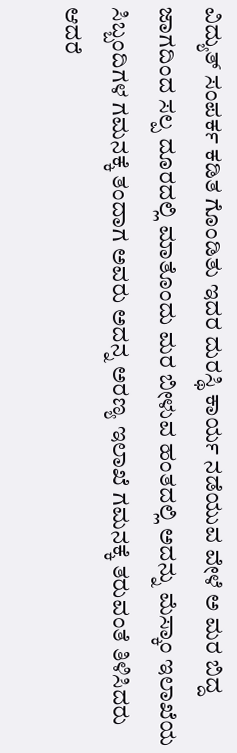ವಿದ್ಯುತ್ ಸಂಪರ್ಕ ಕಡಿತ ಗೊಂಡಿತು ಇದರ ದುರಸ್ಥಿ ಕಾರ್ಯ ನಡೆಯುವ ವೇಳೆ ಅ ಮರ ಬಿದ್ದ ಜಾಗದಿಂದ ಸಲ್ಪ ದೂರದಲ್ಲಿ ಮಾತೊಂದು ಮರ ಬೀಳುವ ಹಂತದಲ್ಲಿ ಅದನ್ನು ಮೆಸ್ಕಾಂ ಇಲಾಖೆಯ ಸಿಬ್ಬಂದಿಗಳ ಗಮನಕ್ಕೆ ತಂದಾಗ ಅವರು ಅದನ್ನ ಅರಣ್ಯ ಇಲಾಖೆ ಗಮನಕ್ಕೆ ತರುವಂತೆ ತಿಳಿಸಿದರು ಆದರೆ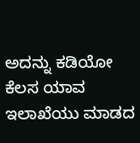ಅದನ್ನು ಕಡಿಯೋ ಕೆಲಸ ಯಾವ ಇಲಾಖೆಯು ಮಾಡದ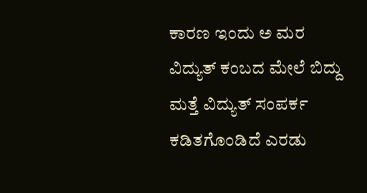ಕಾರಣ ಇಂದು ಅ ಮರ ವಿದ್ಯುತ್ ಕಂಬದ ಮೇಲೆ ಬಿದ್ದು ಮತ್ತೆ ವಿದ್ಯುತ್ ಸಂಪರ್ಕ ಕಡಿತಗೊಂಡಿದೆ ಎರಡು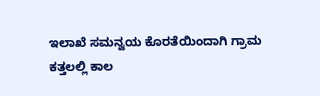ಇಲಾಖೆ ಸಮನ್ವಯ ಕೊರತೆಯಿಂದಾಗಿ ಗ್ರಾಮ ಕತ್ತಲಲ್ಲಿ ಕಾಲ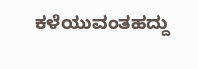ಕಳೆಯುವಂತಹದ್ದು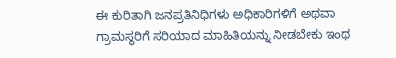ಈ ಕುರಿತಾಗಿ ಜನಪ್ರತಿನಿಧಿಗಳು ಅಧಿಕಾರಿಗಳಿಗೆ ಅಥವಾ ಗ್ರಾಮಸ್ಥರಿಗೆ ಸರಿಯಾದ ಮಾಹಿತಿಯನ್ನು ನೀಡಬೇಕು ಇಂಥ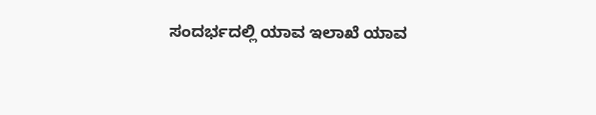ಸಂದರ್ಭದಲ್ಲಿ ಯಾವ ಇಲಾಖೆ ಯಾವ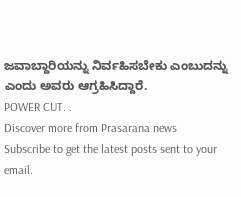ಜವಾಬ್ದಾರಿಯನ್ನು ನಿರ್ವಹಿಸಬೇಕು ಎಂಬುದನ್ನು ಎಂದು ಅವರು ಆಗ್ರಹಿಸಿದ್ದಾರೆ.
POWER CUT. .
Discover more from Prasarana news
Subscribe to get the latest posts sent to your email.